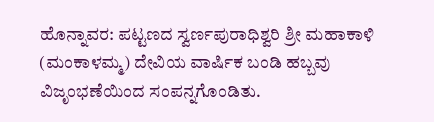ಹೊನ್ನಾವರ: ಪಟ್ಟಣದ ಸ್ವರ್ಣಪುರಾಧಿಶ್ವರಿ ಶ್ರೀ ಮಹಾಕಾಳಿ (ಮಂಕಾಳಮ್ಮ) ದೇವಿಯ ವಾರ್ಷಿಕ ಬಂಡಿ ಹಬ್ಬವು ವಿಜೃಂಭಣೆಯಿಂದ ಸಂಪನ್ನಗೊಂಡಿತು.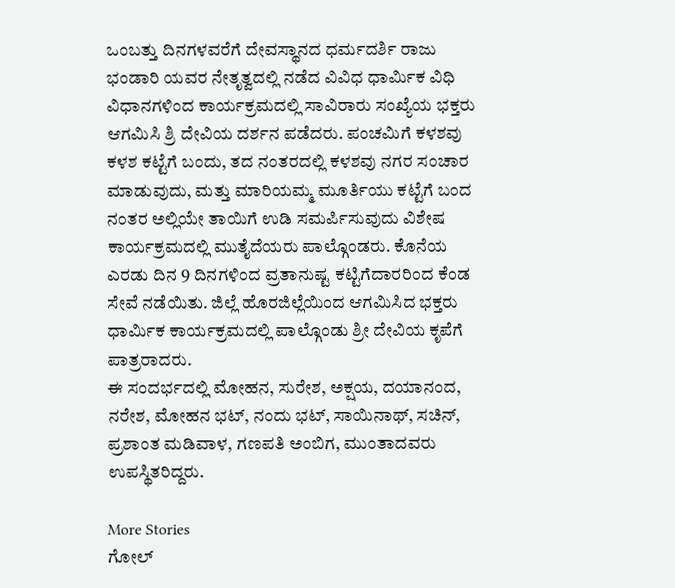ಒಂಬತ್ತು ದಿನಗಳವರೆಗೆ ದೇವಸ್ಥಾನದ ಧರ್ಮದರ್ಶಿ ರಾಜು ಭಂಡಾರಿ ಯವರ ನೇತೃತ್ವದಲ್ಲಿ ನಡೆದ ವಿವಿಧ ಧಾರ್ಮಿಕ ವಿಧಿ ವಿಧಾನಗಳಿಂದ ಕಾರ್ಯಕ್ರಮದಲ್ಲಿ ಸಾವಿರಾರು ಸಂಖ್ಯೆಯ ಭಕ್ತರು ಆಗಮಿಸಿ ಶ್ರಿ ದೇವಿಯ ದರ್ಶನ ಪಡೆದರು. ಪಂಚಮಿಗೆ ಕಳಶವು ಕಳಶ ಕಟ್ಟೆಗೆ ಬಂದು, ತದ ನಂತರದಲ್ಲಿ ಕಳಶವು ನಗರ ಸಂಚಾರ ಮಾಡುವುದು, ಮತ್ತು ಮಾರಿಯಮ್ಮ ಮೂರ್ತಿಯು ಕಟ್ಟೆಗೆ ಬಂದ ನಂತರ ಅಲ್ಲಿಯೇ ತಾಯಿಗೆ ಉಡಿ ಸಮರ್ಪಿಸುವುದು ವಿಶೇಷ ಕಾರ್ಯಕ್ರಮದಲ್ಲಿ ಮುತೈದೆಯರು ಪಾಲ್ಗೊಂಡರು. ಕೊನೆಯ ಎರಡು ದಿನ 9 ದಿನಗಳಿಂದ ವ್ರತಾನುಷ್ಟ ಕಟ್ಟಿಗೆದಾರರಿಂದ ಕೆಂಡ ಸೇವೆ ನಡೆಯಿತು. ಜಿಲ್ಲೆ ಹೊರಜಿಲ್ಲೆಯಿಂದ ಆಗಮಿಸಿದ ಭಕ್ತರು ಧಾರ್ಮಿಕ ಕಾರ್ಯಕ್ರಮದಲ್ಲಿ ಪಾಲ್ಗೊಂಡು ಶ್ರೀ ದೇವಿಯ ಕೃಪೆಗೆ ಪಾತ್ರರಾದರು.
ಈ ಸಂದರ್ಭದಲ್ಲಿ ಮೋಹನ, ಸುರೇಶ, ಅಕ್ಷಯ, ದಯಾನಂದ, ನರೇಶ, ಮೋಹನ ಭಟ್, ನಂದು ಭಟ್, ಸಾಯಿನಾಥ್, ಸಚಿನ್, ಪ್ರಶಾಂತ ಮಡಿವಾಳ, ಗಣಪತಿ ಅಂಬಿಗ, ಮುಂತಾದವರು ಉಪಸ್ಥಿತರಿದ್ದರು.

More Stories
ಗೋಲ್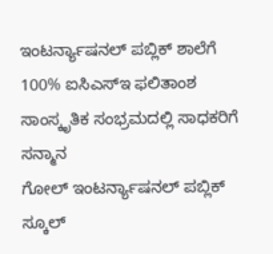ಇಂಟರ್ನ್ಯಾಷನಲ್ ಪಬ್ಲಿಕ್ ಶಾಲೆಗೆ 100% ಐಸಿಎಸ್ಇ ಫಲಿತಾಂಶ
ಸಾಂಸ್ಕೃತಿಕ ಸಂಭ್ರಮದಲ್ಲಿ ಸಾಧಕರಿಗೆ ಸನ್ಮಾನ
ಗೋಲ್ ಇಂಟರ್ನ್ಯಾಷನಲ್ ಪಬ್ಲಿಕ್ ಸ್ಕೂಲ್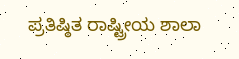ಪ್ರತಿಷ್ಠಿತ ರಾಷ್ಟ್ರೀಯ ಶಾಲಾ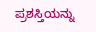ಪ್ರಶಸ್ತಿಯನ್ನು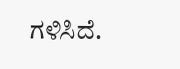ಗಳಿಸಿದೆ.